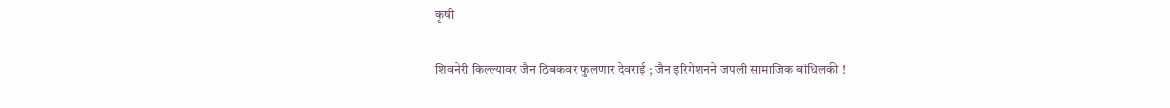कृषी

शिवनेरी किल्ल्यावर जैन ठिबकवर फुलणार देवराई ; जैन इरिगेशनने जपली सामाजिक बांधिलकी !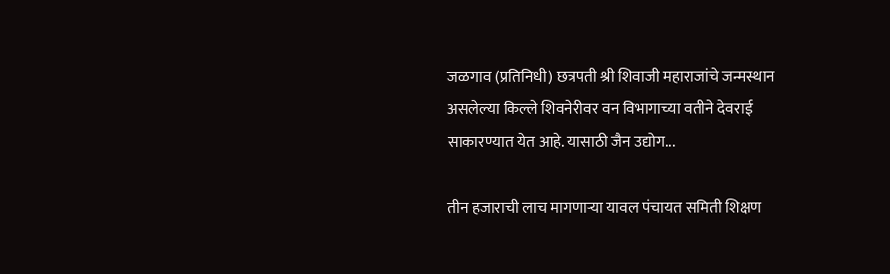जळगाव (प्रतिनिधी) छत्रपती श्री शिवाजी महाराजांचे जन्मस्थान असलेल्या किल्ले शिवनेरीवर वन विभागाच्या वतीने देवराई साकारण्यात येत आहे. यासाठी जैन उद्योग...

तीन हजाराची लाच मागणाऱ्या यावल पंचायत समिती शिक्षण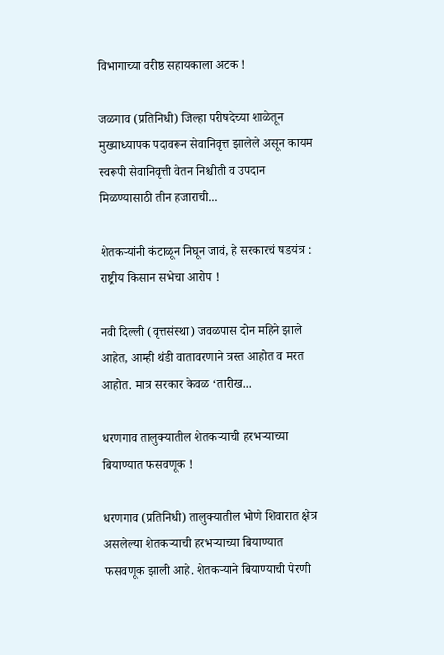विभागाच्या वरीष्ठ सहायकाला अटक !

जळगाव (प्रतिनिधी) जिल्हा परीषदेच्या शाळेतून मुख्याध्यापक पदावरून सेवानिवृत्त झालेले असून कायम स्वरूपी सेवानिवृत्ती वेतन निश्चीती व उपदान मिळण्यासाठी तीन हजाराची...

शेतकऱ्यांनी कंटाळून निघून जावं, हे सरकारचं षडयंत्र : राष्ट्रीय किसान सभेचा आरोप !

नवी दिल्ली (वृत्तसंस्था) जवळपास दोन महिने झाले आहेत, आम्ही थंडी वातावरणाने त्रस्त आहोत व मरत आहोत. मात्र सरकार केवळ ‘तारीख...

धरणगाव तालुक्यातील शेतकऱ्याची हरभऱ्याच्या बियाण्यात फसवणूक !

धरणगाव (प्रतिनिधी) तालुक्यातील भोणे शिवारात क्षेत्र असलेल्या शेतकऱ्याची हरभऱ्याच्या बियाण्यात फसवणूक झाली आहे. शेतकऱ्याने बियाण्याची पेरणी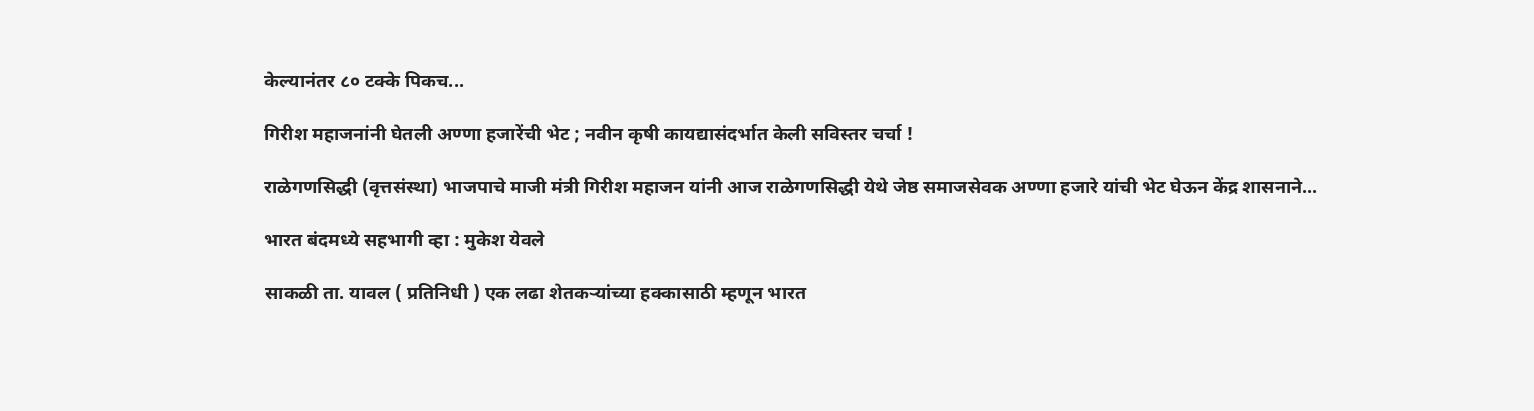केल्यानंतर ८० टक्के पिकच...

गिरीश महाजनांनी घेतली अण्णा हजारेंची भेट ; नवीन कृषी कायद्यासंदर्भात केली सविस्तर चर्चा !

राळेगणसिद्धी (वृत्तसंस्था) भाजपाचे माजी मंत्री गिरीश महाजन यांनी आज राळेगणसिद्धी येथे जेष्ठ समाजसेवक अण्णा हजारे यांची भेट घेऊन केंद्र शासनाने...

भारत बंदमध्ये सहभागी व्हा : मुकेश येवले

साकळी ता. यावल ( प्रतिनिधी ) एक लढा शेतकऱ्यांच्या हक्कासाठी म्हणून भारत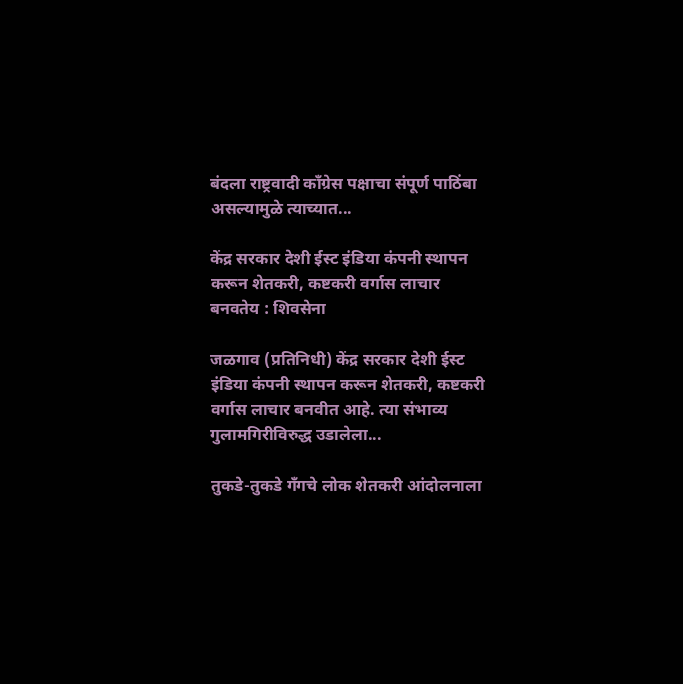बंदला राष्ट्रवादी कॉंग्रेस पक्षाचा संपूर्ण पाठिंबा असल्यामुळे त्याच्यात...

केंद्र सरकार देशी ईस्ट इंडिया कंपनी स्थापन करून शेतकरी, कष्टकरी वर्गास लाचार बनवतेय : शिवसेना

जळगाव (प्रतिनिधी) केंद्र सरकार देशी ईस्ट इंडिया कंपनी स्थापन करून शेतकरी, कष्टकरी वर्गास लाचार बनवीत आहे. त्या संभाव्य गुलामगिरीविरुद्ध उडालेला...

तुकडे-तुकडे गँगचे लोक शेतकरी आंदोलनाला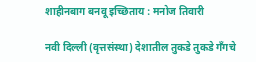शाहीनबाग बनवू इच्छिताय : मनोज तिवारी

नवी दिल्ली (वृत्तसंस्था) देशातील तुकडे तुकडे गँगचे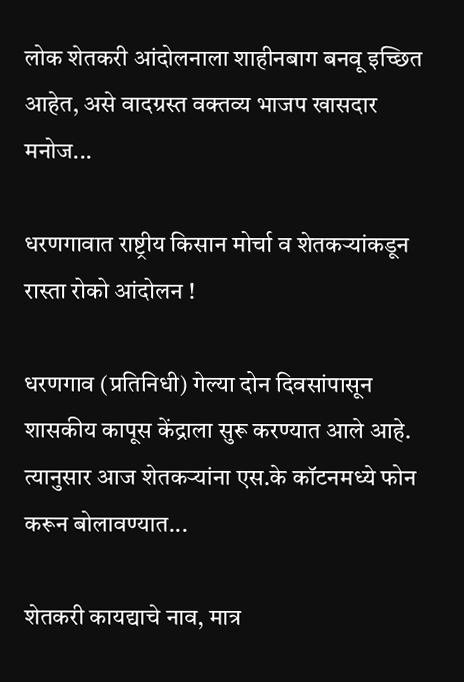लोक शेतकरी आंदोलनाला शाहीनबाग बनवू इच्छित आहेत, असे वादग्रस्त वक्तव्य भाजप खासदार मनोज...

धरणगावात राष्ट्रीय किसान मोर्चा व शेतकऱ्यांकडून रास्ता रोको आंदोलन !

धरणगाव (प्रतिनिधी) गेल्या दोन दिवसांपासून शासकीय कापूस केंद्राला सुरू करण्यात आले आहे. त्यानुसार आज शेतकऱ्यांना एस.के कॉटनमध्ये फोन करून बोलावण्यात...

शेतकरी कायद्याचे नाव, मात्र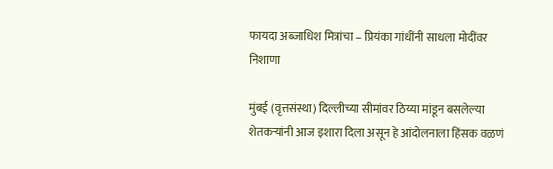फायदा अब्जाधिश मित्रांचा – प्रियंका गांधींनी साधला मोदींवर निशाणा

मुंबई (वृत्तसंस्था) दिल्लीच्या सीमांवर ठिय्या मांडून बसलेल्या शेतकऱ्यांनी आज इशारा दिला असून हे आंदोलनाला हिंसक वळणं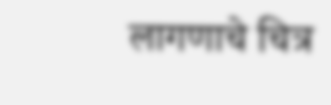लागणाचे चित्र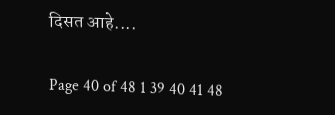दिसत आहे....

Page 40 of 48 1 39 40 41 48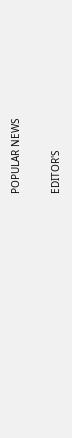POPULAR NEWS

EDITOR'S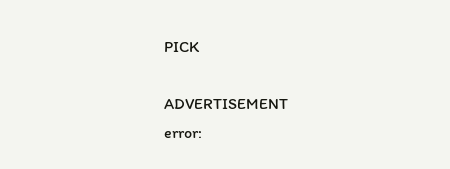PICK

ADVERTISEMENT
error: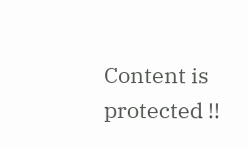Content is protected !!